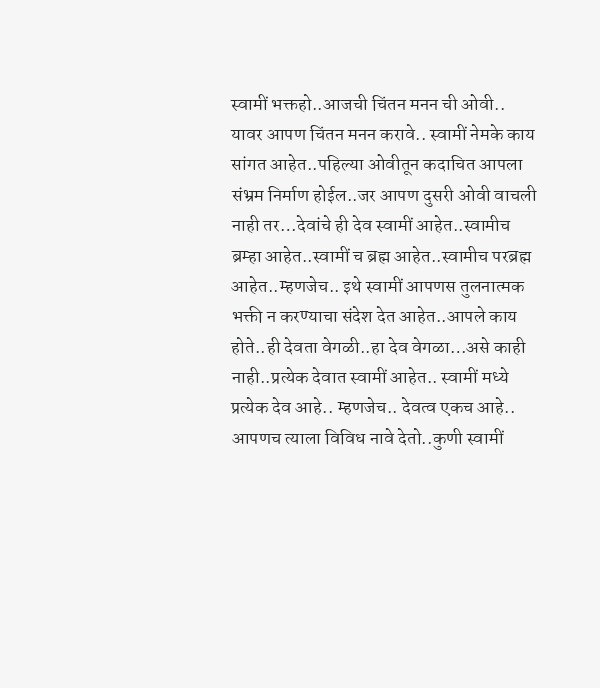स्वामीं भक्तहो..आजची चिंतन मनन ची ओवी.. यावर आपण चिंतन मनन करावे.. स्वामीं नेमके काय सांगत आहेत..पहिल्या ओवीतून कदाचित आपला संभ्रम निर्माण होईल..जर आपण दुसरी ओवी वाचली नाही तर…देवांचे ही देव स्वामीं आहेत..स्वामीच ब्रम्हा आहेत..स्वामीं च ब्रह्म आहेत..स्वामीच परब्रह्म आहेत..म्हणजेच.. इथे स्वामीं आपणस तुलनात्मक भक्ती न करण्याचा संदेश देत आहेत..आपले काय होते..ही देवता वेगळी..हा देव वेगळा…असे काही नाही..प्रत्येक देवात स्वामीं आहेत.. स्वामीं मध्ये प्रत्येक देव आहे.. म्हणजेच.. देवत्व एकच आहे.. आपणच त्याला विविध नावे देतो..कुणी स्वामीं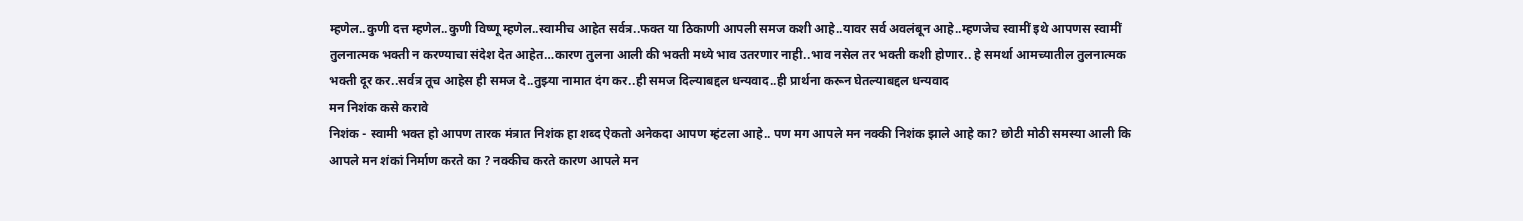म्हणेल..कुणी दत्त म्हणेल..कुणी विष्णू म्हणेल..स्वामीच आहेत सर्वत्र..फक्त या ठिकाणी आपली समज कशी आहे..यावर सर्व अवलंबून आहे..म्हणजेच स्वामीं इथे आपणस स्वामीं तुलनात्मक भक्ती न करण्याचा संदेश देत आहेत…कारण तुलना आली की भक्ती मध्ये भाव उतरणार नाही..भाव नसेल तर भक्ती कशी होणार.. हे समर्था आमच्यातील तुलनात्मक भक्ती दूर कर..सर्वत्र तूच आहेस ही समज दे..तुझ्या नामात दंग कर..ही समज दिल्याबद्दल धन्यवाद..ही प्रार्थना करून घेतल्याबद्दल धन्यवाद
मन निशंक कसे करावे
निशंक - स्वामी भक्त हो आपण तारक मंत्रात निशंक हा शब्द ऐकतो अनेकदा आपण म्हंटला आहे.. पण मग आपले मन नक्की निशंक झाले आहे का? छोटी मोठी समस्या आली कि आपले मन शंकां निर्माण करते का ? नक्कीच करते कारण आपले मन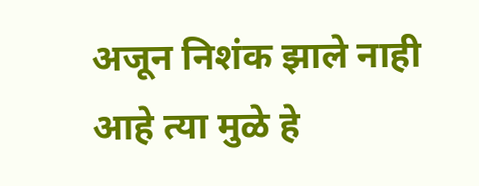अजून निशंक झाले नाही आहे त्या मुळे हे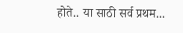होते.. या साठी सर्व प्रथम...